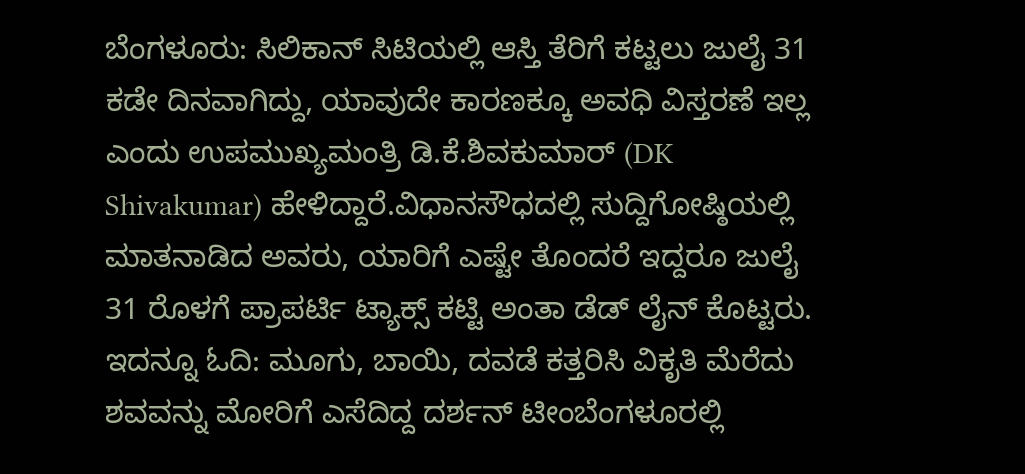ಬೆಂಗಳೂರು: ಸಿಲಿಕಾನ್‌ ಸಿಟಿಯಲ್ಲಿ ಆಸ್ತಿ ತೆರಿಗೆ ಕಟ್ಟಲು ಜುಲೈ 31 ಕಡೇ ದಿನವಾಗಿದ್ದು, ಯಾವುದೇ ಕಾರಣಕ್ಕೂ ಅವಧಿ ವಿಸ್ತರಣೆ ಇಲ್ಲ ಎಂದು ಉಪಮುಖ್ಯಮಂತ್ರಿ ಡಿ.ಕೆ.ಶಿವಕುಮಾರ್ (DK Shivakumar) ಹೇಳಿದ್ದಾರೆ.ವಿಧಾನಸೌಧದಲ್ಲಿ ಸುದ್ದಿಗೋಷ್ಠಿಯಲ್ಲಿ ಮಾತನಾಡಿದ ಅವರು, ಯಾರಿಗೆ ಎಷ್ಟೇ ತೊಂದರೆ ಇದ್ದರೂ ಜುಲೈ 31 ರೊಳಗೆ ಪ್ರಾಪರ್ಟಿ ಟ್ಯಾಕ್ಸ್ ಕಟ್ಟಿ ಅಂತಾ ಡೆಡ್ ಲೈನ್ ಕೊಟ್ಟರು. ಇದನ್ನೂ ಓದಿ: ಮೂಗು, ಬಾಯಿ, ದವಡೆ ಕತ್ತರಿಸಿ ವಿಕೃತಿ ಮೆರೆದು ಶವವನ್ನು ಮೋರಿಗೆ ಎಸೆದಿದ್ದ ದರ್ಶನ್‌ ಟೀಂಬೆಂಗಳೂರಲ್ಲಿ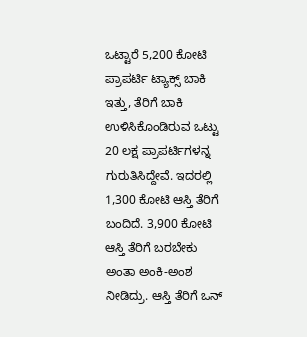ಒಟ್ಟಾರೆ 5,200 ಕೋಟಿ ಪ್ರಾಪರ್ಟಿ ಟ್ಯಾಕ್ಸ್ ಬಾಕಿ ಇತ್ತು, ತೆರಿಗೆ ಬಾಕಿ ಉಳಿಸಿಕೊಂಡಿರುವ ಒಟ್ಟು 20 ಲಕ್ಷ ಪ್ರಾಪರ್ಟಿಗಳನ್ನ ಗುರುತಿಸಿದ್ದೇವೆ. ಇದರಲ್ಲಿ 1,300 ಕೋಟಿ ಆಸ್ತಿ ತೆರಿಗೆ ಬಂದಿದೆ. 3,900 ಕೋಟಿ ಆಸ್ತಿ ತೆರಿಗೆ ಬರಬೇಕು ಅಂತಾ ಅಂಕಿ-ಅಂಶ ನೀಡಿದ್ರು. ಆಸ್ತಿ ತೆರಿಗೆ ಒನ್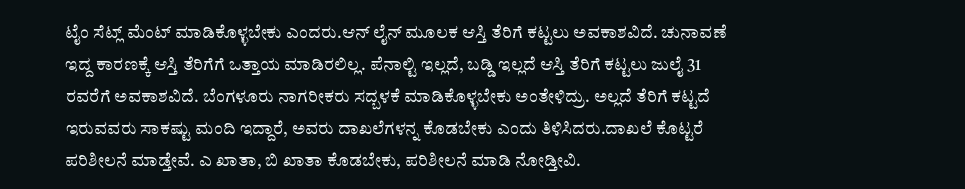ಟೈಂ ಸೆಟ್ಲ್ ಮೆಂಟ್ ಮಾಡಿಕೊಳ್ಳಬೇಕು ಎಂದರು.ಆನ್ ಲೈನ್ ಮೂಲಕ ಆಸ್ತಿ ತೆರಿಗೆ ಕಟ್ಟಲು ಅವಕಾಶವಿದೆ. ಚುನಾವಣೆ ಇದ್ದ ಕಾರಣಕ್ಕೆ ಆಸ್ತಿ ತೆರಿಗೆಗೆ ಒತ್ತಾಯ ಮಾಡಿರಲಿಲ್ಲ. ಪೆನಾಲ್ಟಿ ಇಲ್ಲದೆ, ಬಡ್ಡಿ ಇಲ್ಲದೆ ಆಸ್ತಿ ತೆರಿಗೆ ಕಟ್ಟಲು ಜುಲೈ 31 ರವರೆಗೆ ಅವಕಾಶವಿದೆ. ಬೆಂಗಳೂರು‌ ನಾಗರೀಕರು ಸದ್ಬಳಕೆ ಮಾಡಿಕೊಳ್ಳಬೇಕು ಅಂತೇಳಿದ್ರು. ಅಲ್ಲದೆ ತೆರಿಗೆ ಕಟ್ಟದೆ ಇರುವವರು ಸಾಕಷ್ಟು ಮಂದಿ ಇದ್ದಾರೆ, ಅವರು ದಾಖಲೆಗಳನ್ನ ಕೊಡಬೇಕು ಎಂದು ತಿಳಿಸಿದರು.ದಾಖಲೆ ಕೊಟ್ಟರೆ ಪರಿಶೀಲನೆ‌ ಮಾಡ್ತೇವೆ. ಎ ಖಾತಾ, ಬಿ ಖಾತಾ ಕೊಡಬೇಕು, ಪರಿಶೀಲನೆ ಮಾಡಿ ನೋಡ್ತೀವಿ.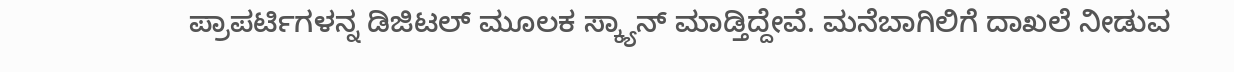ಪ್ರಾಪರ್ಟಿಗಳನ್ನ ಡಿಜಿಟಲ್ ಮೂಲಕ ಸ್ಕ್ಯಾನ್ ಮಾಡ್ತಿದ್ದೇವೆ. ಮನೆಬಾಗಿಲಿಗೆ ದಾಖಲೆ ನೀಡುವ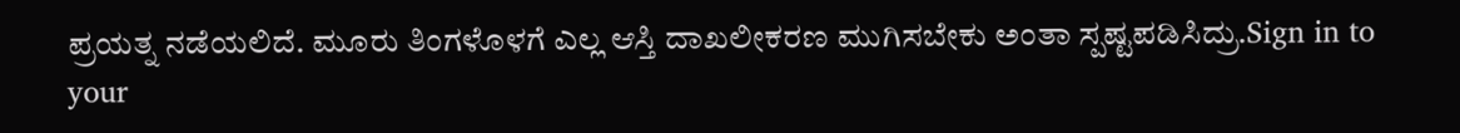ಪ್ರಯತ್ನ ನಡೆಯಲಿದೆ. ಮೂರು ತಿಂಗಳೊಳಗೆ ಎಲ್ಲ ಆಸ್ತಿ ದಾಖಲೀಕರಣ ಮುಗಿಸಬೇಕು ಅಂತಾ ಸ್ಪಷ್ಟಪಡಿಸಿದ್ರು.Sign in to your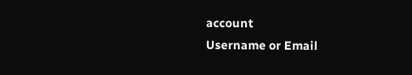account
Username or Email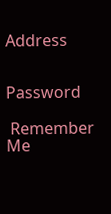Address


Password

 Remember Me